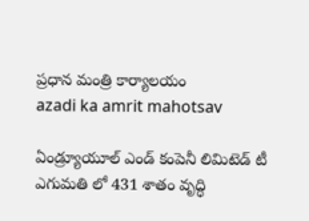ప్రధాన మంత్రి కార్యాలయం
azadi ka amrit mahotsav

ఏండ్ర్యూయూల్ ఎండ్ కంపెనీ లిమిటెడ్ టీ ఎగుమతి లో 431 శాతం వృద్ధి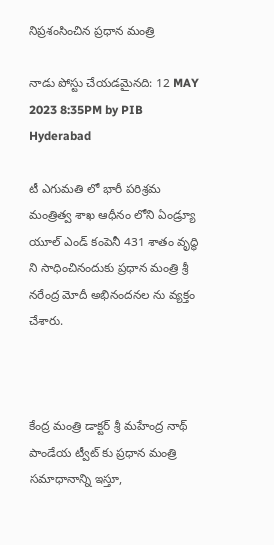నిప్రశంసించిన ప్రధాన మంత్రి

నాడు పోస్టు చేయడమైనది: 12 MAY 2023 8:35PM by PIB Hyderabad

టీ ఎగుమతి లో భారీ పరిశ్రమ మంత్రిత్వ శాఖ ఆధీనం లోని ఏండ్ర్యూ యూల్ ఎండ్ కంపెనీ 431 శాతం వృద్ధి ని సాధించినందుకు ప్రధాన మంత్రి శ్రీ నరేంద్ర మోదీ అభినందనల ను వ్యక్తం చేశారు.



కేంద్ర మంత్రి డాక్టర్ శ్రీ మహేంద్ర నాథ్ పాండేయ ట్వీట్ కు ప్రధాన మంత్రి సమాధానాన్ని ఇస్తూ,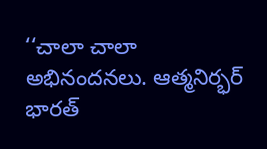‘‘చాలా చాలా అభినందనలు. ఆత్మనిర్భర్ భారత్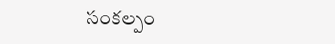సంకల్పం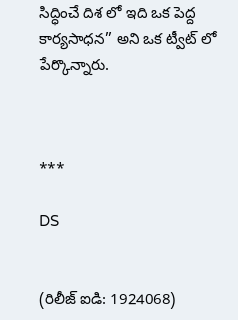సిద్ధించే దిశ లో ఇది ఒక పెద్ద కార్యసాధన’’ అని ఒక ట్వీట్ లో పేర్కొన్నారు.



***

DS


(రిలీజ్ ఐడి: 1924068)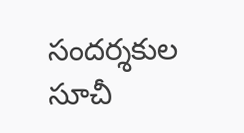సందర్శకుల సూచీ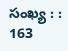సంఖ్య : : 163